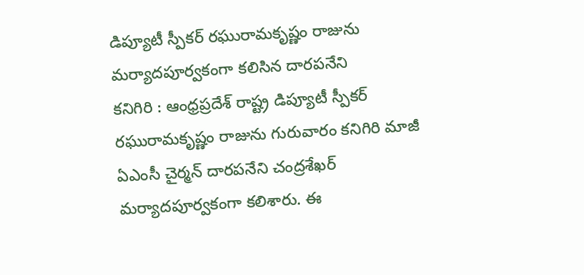డిప్యూటీ స్పీకర్ రఘురామకృష్ణం రాజును మర్యాదపూర్వకంగా కలిసిన దారపనేని
కనిగిరి : ఆంధ్రప్రదేశ్ రాష్ట్ర డిప్యూటీ స్పీకర్ రఘురామకృష్ణం రాజును గురువారం కనిగిరి మాజీ ఏఎంసీ చైర్మన్ దారపనేని చంద్రశేఖర్ మర్యాదపూర్వకంగా కలిశారు. ఈ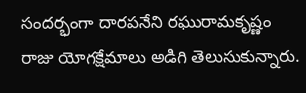సందర్భంగా దారపనేని రఘురామకృష్ణం రాజు యోగక్షేమాలు అడిగి తెలుసుకున్నారు.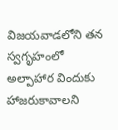విజయవాడలోని తన స్వగృహంలో అల్పాహార విందుకు హాజరుకావాలని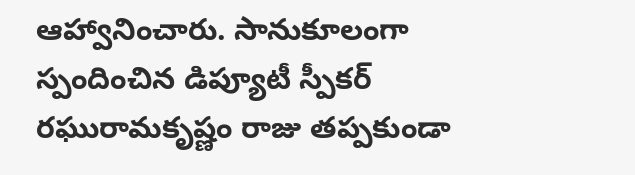ఆహ్వానించారు. సానుకూలంగా స్పందించిన డిప్యూటీ స్పీకర్ రఘురామకృష్ణం రాజు తప్పకుండా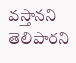వస్తానని తెలిపారని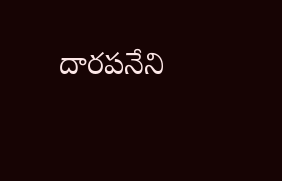దారపనేని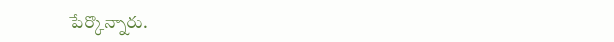పేర్కొన్నారు.